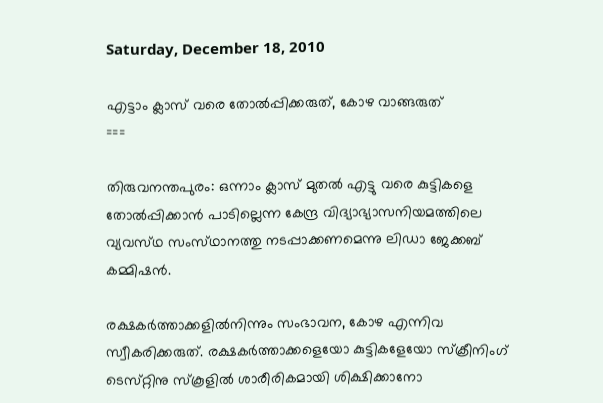Saturday, December 18, 2010

എട്ടാം ക്ലാസ്‌ വരെ തോല്‍പ്പിക്കരുത്‌, കോഴ വാങ്ങരുത്‌
===

തിരുവനന്തപുരം: ഒന്നാം ക്ലാസ്‌ മുതല്‍ എട്ടു വരെ കുട്ടികളെ തോല്‍പ്പിക്കാന്‍ പാടില്ലെന്ന കേന്ദ്ര വിദ്യാഭ്യാസനിയമത്തിലെ വ്യവസ്‌ഥ സംസ്‌ഥാനത്തു നടപ്പാക്കണമെന്നു ലിഡാ ജേക്കബ്‌ കമ്മിഷന്‍.

രക്ഷകര്‍ത്താക്കളില്‍നിന്നും സംഭാവന, കോഴ എന്നിവ സ്വീകരിക്കരുത്‌. രക്ഷകര്‍ത്താക്കളെയോ കുട്ടികളേയോ സ്‌ക്രീനിംഗ്‌ ടെസ്‌റ്റിനു സ്‌കൂളില്‍ ശാരീരികമായി ശിക്ഷിക്കാനോ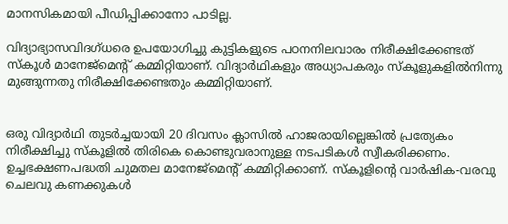മാനസികമായി പീഡിപ്പിക്കാനോ പാടില്ല.

വിദ്യാഭ്യാസവിദഗ്‌ധരെ ഉപയോഗിച്ചു കുട്ടികളുടെ പഠനനിലവാരം നിരീക്ഷിക്കേണ്ടത്‌ സ്‌കൂള്‍ മാനേജ്‌മെന്റ്‌ കമ്മിറ്റിയാണ്‌. വിദ്യാര്‍ഥികളും അധ്യാപകരും സ്‌കൂളുകളില്‍നിന്നു മുങ്ങുന്നതു നിരീക്ഷിക്കേണ്ടതും കമ്മിറ്റിയാണ്‌.


ഒരു വിദ്യാര്‍ഥി തുടര്‍ച്ചയായി 20 ദിവസം ക്ലാസില്‍ ഹാജരായില്ലെങ്കില്‍ പ്രത്യേകം നിരീക്ഷിച്ചു സ്‌കൂളില്‍ തിരികെ കൊണ്ടുവരാനുള്ള നടപടികള്‍ സ്വീകരിക്കണം. ഉച്ചഭക്ഷണപദ്ധതി ചുമതല മാനേജ്‌മെന്റ്‌ കമ്മിറ്റിക്കാണ്‌. സ്‌കൂളിന്റെ വാര്‍ഷിക-വരവു ചെലവു കണക്കുകള്‍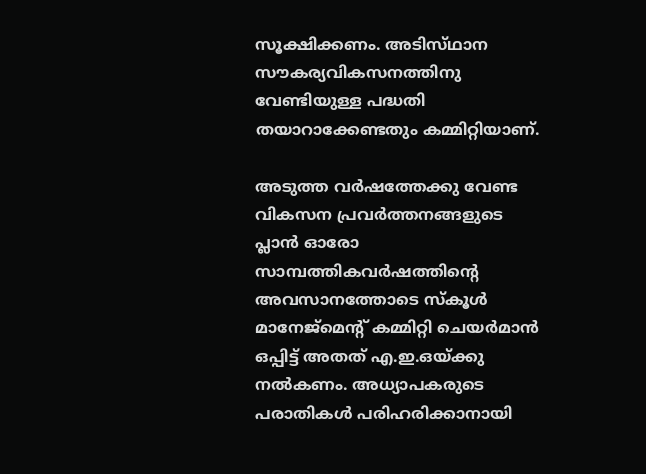സൂക്ഷിക്കണം. അടിസ്‌ഥാന സൗകര്യവികസനത്തിനു വേണ്ടിയുള്ള പദ്ധതി തയാറാക്കേണ്ടതും കമ്മിറ്റിയാണ്‌.

അടുത്ത വര്‍ഷത്തേക്കു വേണ്ട വികസന പ്രവര്‍ത്തനങ്ങളുടെ പ്ലാന്‍ ഓരോ സാമ്പത്തികവര്‍ഷത്തിന്റെ അവസാനത്തോടെ സ്‌കൂള്‍ മാനേജ്‌മെന്റ്‌ കമ്മിറ്റി ചെയര്‍മാന്‍ ഒപ്പിട്ട്‌ അതത്‌ എ.ഇ.ഒയ്‌ക്കു നല്‍കണം. അധ്യാപകരുടെ പരാതികള്‍ പരിഹരിക്കാനായി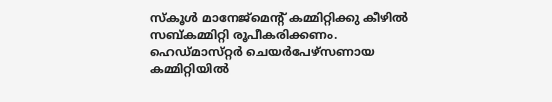സ്‌കൂള്‍ മാനേജ്‌മെന്റ്‌ കമ്മിറ്റിക്കു കീഴില്‍ സബ്‌കമ്മിറ്റി രൂപീകരിക്കണം. ഹെഡ്‌മാസ്‌റ്റര്‍ ചെയര്‍പേഴ്‌സണായ കമ്മിറ്റിയില്‍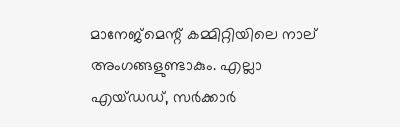മാനേജ്‌മെന്റ്‌ കമ്മിറ്റിയിലെ നാല്‌ അംഗങ്ങളുണ്ടാകും. എല്ലാ എയ്‌ഡഡ്‌, സര്‍ക്കാര്‍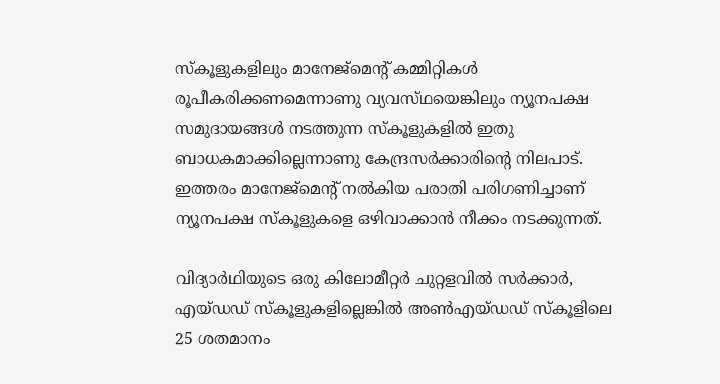സ്‌കൂളുകളിലും മാനേജ്‌മെന്റ്‌ കമ്മിറ്റികള്‍ രൂപീകരിക്കണമെന്നാണു വ്യവസ്‌ഥയെങ്കിലും ന്യൂനപക്ഷ സമുദായങ്ങള്‍ നടത്തുന്ന സ്‌കൂളുകളില്‍ ഇതു ബാധകമാക്കില്ലെന്നാണു കേന്ദ്രസര്‍ക്കാരിന്റെ നിലപാട്‌. ഇത്തരം മാനേജ്‌മെന്റ്‌ നല്‍കിയ പരാതി പരിഗണിച്ചാണ്‌ ന്യൂനപക്ഷ സ്‌കൂളുകളെ ഒഴിവാക്കാന്‍ നീക്കം നടക്കുന്നത്‌.

വിദ്യാര്‍ഥിയുടെ ഒരു കിലോമീറ്റര്‍ ചുറ്റളവില്‍ സര്‍ക്കാര്‍, എയ്‌ഡഡ്‌ സ്‌കൂളുകളില്ലെങ്കില്‍ അണ്‍എയ്‌ഡഡ്‌ സ്‌കൂളിലെ 25 ശതമാനം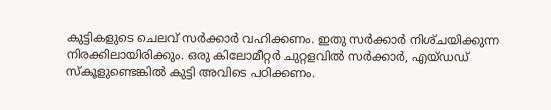കുട്ടികളുടെ ചെലവ്‌ സര്‍ക്കാര്‍ വഹിക്കണം. ഇതു സര്‍ക്കാര്‍ നിശ്‌ചയിക്കുന്ന നിരക്കിലായിരിക്കും. ഒരു കിലോമീറ്റര്‍ ചുറ്റളവില്‍ സര്‍ക്കാര്‍, എയ്‌ഡഡ്‌ സ്‌കൂളുണ്ടെങ്കില്‍ കുട്ടി അവിടെ പഠിക്കണം.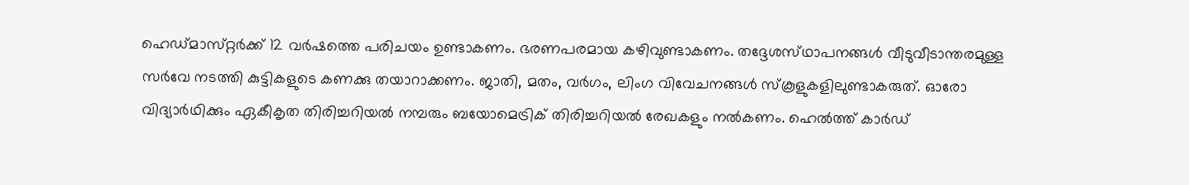ഹെഡ്‌മാസ്‌റ്റര്‍ക്ക്‌ 12 വര്‍ഷത്തെ പരിചയം ഉണ്ടാകണം. ഭരണപരമായ കഴിവുണ്ടാകണം. തദ്ദേശസ്‌ഥാപനങ്ങള്‍ വീടുവീടാന്തരമുള്ള സര്‍വേ നടത്തി കുട്ടികളുടെ കണക്കു തയാറാക്കണം. ജാതി, മതം, വര്‍ഗം, ലിംഗ വിവേചനങ്ങള്‍ സ്‌കൂളുകളിലുണ്ടാകരുത്‌. ഓരോ വിദ്യാര്‍ഥിക്കും ഏകീകൃത തിരിച്ചറിയല്‍ നമ്പരും ബയോമെട്രിക്‌ തിരിച്ചറിയല്‍ രേഖകളും നല്‍കണം. ഹെല്‍ത്ത്‌ കാര്‍ഡ്‌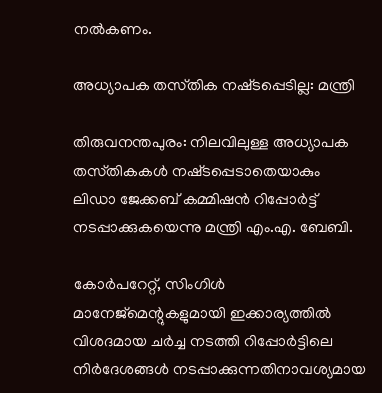നല്‍കണം.

അധ്യാപക തസ്‌തിക നഷ്‌ടപ്പെടില്ല: മന്ത്രി

തിരുവനന്തപുരം: നിലവിലുള്ള അധ്യാപക തസ്‌തികകള്‍ നഷ്‌ടപ്പെടാതെയാകും ലിഡാ ജേക്കബ്‌ കമ്മിഷന്‍ റിപ്പോര്‍ട്ട്‌ നടപ്പാക്കുകയെന്നു മന്ത്രി എം.എ. ബേബി.

കോര്‍പറേറ്റ്‌, സിംഗിള്‍ മാനേജ്‌മെന്റുകളുമായി ഇക്കാര്യത്തില്‍ വിശദമായ ചര്‍ച്ച നടത്തി റിപ്പോര്‍ട്ടിലെ നിര്‍ദേശങ്ങള്‍ നടപ്പാക്കുന്നതിനാവശ്യമായ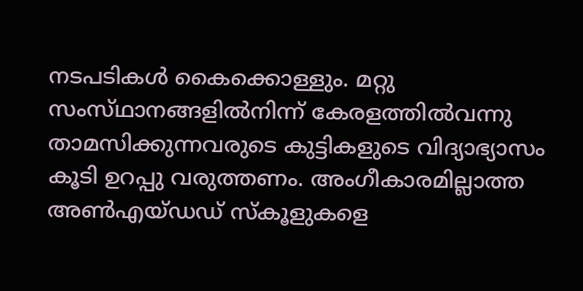നടപടികള്‍ കൈക്കൊള്ളും. മറ്റു സംസ്‌ഥാനങ്ങളില്‍നിന്ന്‌ കേരളത്തില്‍വന്നു താമസിക്കുന്നവരുടെ കുട്ടികളുടെ വിദ്യാഭ്യാസം കൂടി ഉറപ്പു വരുത്തണം. അംഗീകാരമില്ലാത്ത അണ്‍എയ്‌ഡഡ്‌ സ്‌കൂളുകളെ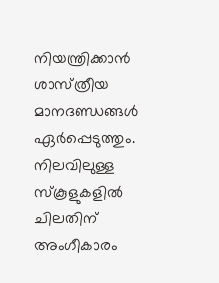നിയന്ത്രിക്കാന്‍ ശാസ്‌ത്രീയ മാനദണ്ഡങ്ങള്‍ ഏര്‍പ്പെടുത്തും. നിലവിലുള്ള സ്‌കൂളുകളില്‍ ചിലതിന്‌ അംഗീകാരം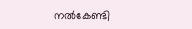നല്‍കേണ്ടി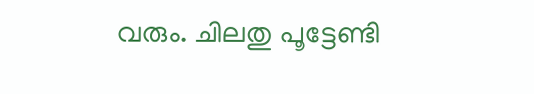വരും. ചിലതു പൂട്ടേണ്ടി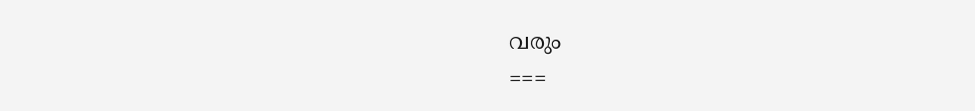വരും
===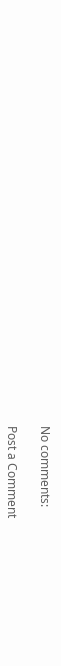No comments:

Post a Comment